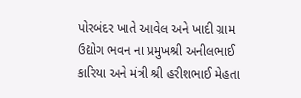પોરબંદર ખાતે આવેલ અને ખાદી ગ્રામ ઉદ્યોગ ભવન ના પ્રમુખશ્રી અનીલભાઈ કારિયા અને મંત્રી શ્રી હરીશભાઈ મેહતા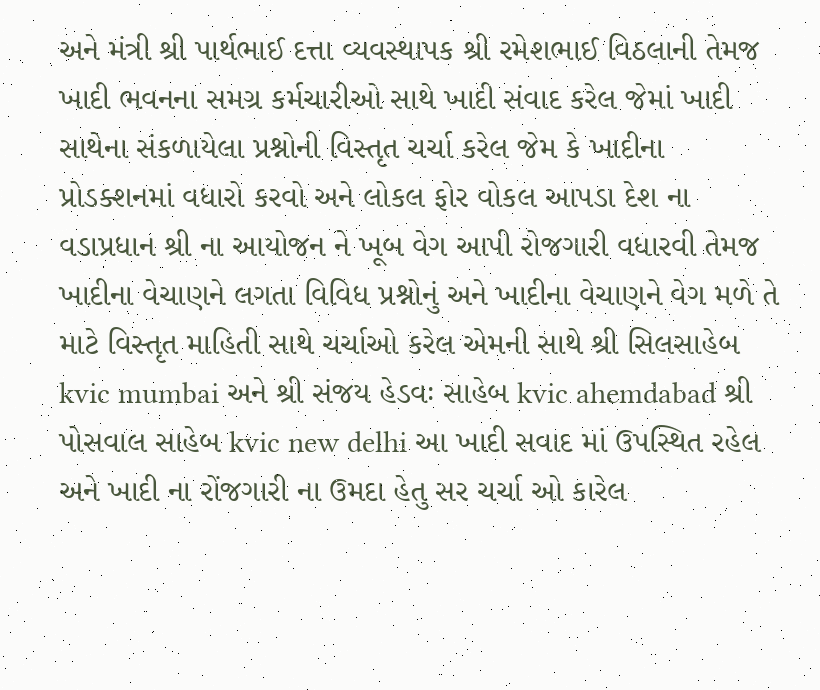અને મંત્રી શ્રી પાર્થભાઈ દત્તા વ્યવસ્થાપક શ્રી રમેશભાઈ વિઠલાની તેમજ ખાદી ભવનના સમગ્ર કર્મચારીઓ સાથે ખાદી સંવાદ કરેલ જેમાં ખાદી સાથેના સંકળાયેલા પ્રશ્નોની વિસ્તૃત ચર્ચા કરેલ જેમ કે ખાદીના પ્રોડક્શનમાં વધારો કરવો અને લોકલ ફોર વોકલ આપડા દેશ ના વડાપ્રધાન શ્રી ના આયોજન ને ખૂબ વેગ આપી રોજગારી વધારવી તેમજ ખાદીના વેચાણને લગતા વિવિધ પ્રશ્નોનું અને ખાદીના વેચાણને વેગ મળે તે માટે વિસ્તૃત માહિતી સાથે ચર્ચાઓ કરેલ એમની સાથે શ્રી સિલસાહેબ kvic mumbai અને શ્રી સંજય હેડવઃ સાહેબ kvic ahemdabad શ્રી પોસવાલ સાહેબ kvic new delhi આ ખાદી સવાદ માં ઉપસ્થિત રહેલ અને ખાદી ના રોંજગારી ના ઉમદા હેતુ સર ચર્ચા ઓ કારેલ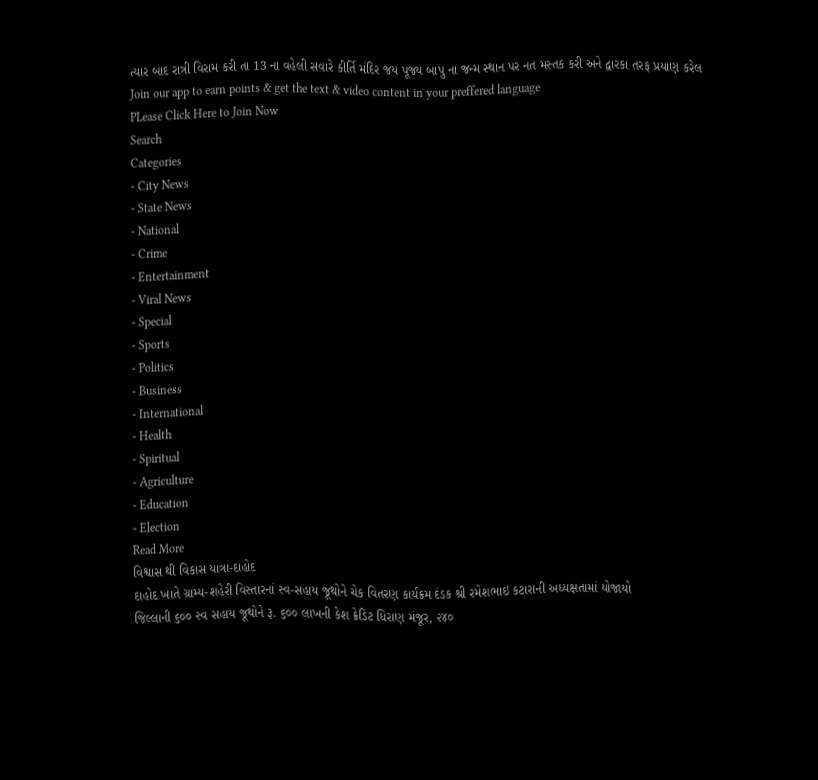ત્યાર બાદ રાત્રી વિરામ કરી તા 13 ના વહેલી સવારે કીર્તિ મંદિર જય પૂજ્ય બાપુ ના જન્મ સ્થાન પર નત મસ્તક કરી અને દ્વારકા તરફ પ્રયાણ કરેલ
Join our app to earn points & get the text & video content in your preffered language
PLease Click Here to Join Now
Search
Categories
- City News
- State News
- National
- Crime
- Entertainment
- Viral News
- Special
- Sports
- Politics
- Business
- International
- Health
- Spiritual
- Agriculture
- Education
- Election
Read More
વિશ્વાસ થી વિકાસ યાત્રા-દાહોદ
દાહોદ ખાતે ગ્રામ્ય-શહેરી વિસ્તારનાં સ્વ-સહાય જૂથોને ચેક વિતરણ કાર્યક્રમ દંડક શ્રી રમેશભાઇ કટારાની અધ્યક્ષતામાં યોજાયો
જિલ્લાની ૬૦૦ સ્વ સહાય જૂથોને રૂ. ૬૦૦ લાખની કેશ ક્રેડિટ ધિરાણ મંજૂર, ૨૪૦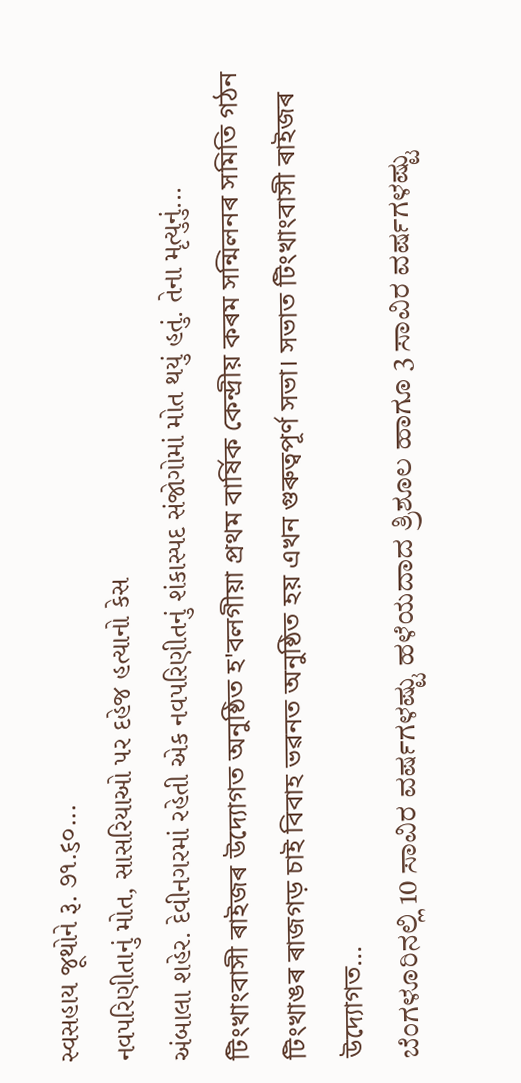સ્વસહાય જૂથોને રૂ. ૭૧.૬૦...
નવપરિણીતાનું મોત, સાસરિયાઓ પર દહેજ હત્યાનો કેસ
અંબાલા શહેર. દેવીનગરમાં રહેતી એક નવપરિણીતનું શંકાસ્પદ સંજોગોમાં મોત થયું હતું. તેના મૃત્યુનું...
টিংখাংবাসী ৰাইজৰ উদ্যোগত অনুষ্ঠিত হ'বলগীয়া প্ৰথম বাৰ্ষিক কেন্দ্ৰীয় কৰম সন্মিলনৰ সমিতি গঠন
টিংখাঙৰ ৰাজগড় চাই বিবাহ ভৱনত অনুষ্ঠিত হয় এখন গুৰুত্বপূৰ্ণ সভা। সভাত টিংখাংবাসী ৰাইজৰ উদ্যোগত...
ಬೆಂಗಳೂರಿನಲ್ಲಿ 10 ಸಾವಿರ ವರ್ಷಗಳಷ್ಟು ಹಳೆಯದಾದ ತ್ರಿಶೂಲ ಹಾಗೂ 3 ಸಾವಿರ ವರ್ಷಗಳಷ್ಟು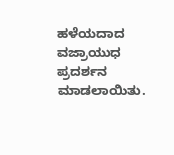ಹಳೆಯದಾದ ವಜ್ರಾಯುಧ ಪ್ರದರ್ಶನ ಮಾಡಲಾಯಿತು.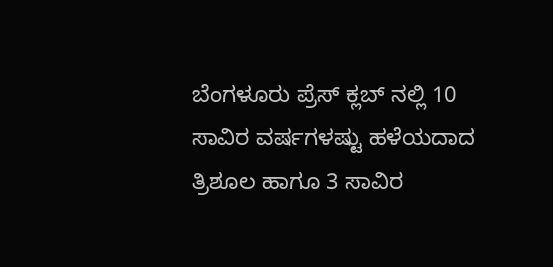ಬೆಂಗಳೂರು ಪ್ರೆಸ್ ಕ್ಲಬ್ ನಲ್ಲಿ 10 ಸಾವಿರ ವರ್ಷಗಳಷ್ಟು ಹಳೆಯದಾದ ತ್ರಿಶೂಲ ಹಾಗೂ 3 ಸಾವಿರ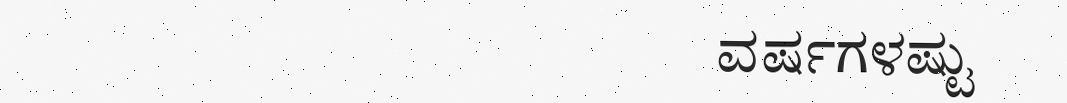ವರ್ಷಗಳಷ್ಟು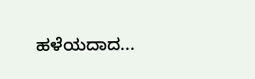ಹಳೆಯದಾದ...